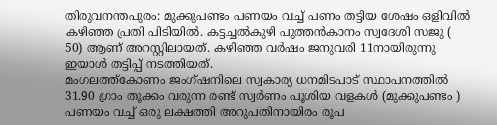തിരുവനന്തപുരം: മുക്കുപണ്ടം പണയം വച്ച് പണം തട്ടിയ ശേഷം ഒളിവിൽ കഴിഞ്ഞ പ്രതി പിടിയിൽ. കട്ടച്ചൽകുഴി പുത്തൻകാനം സ്വദേശി സജു ( 50) ആണ് അറസ്റ്റിലായത്. കഴിഞ്ഞ വർഷം ജനുവരി 11നായിരുന്നു ഇയാൾ തട്ടിപ്പ് നടത്തിയത്.
മംഗലത്ത്കോണം ജംഗ്ഷനിലെ സ്വകാര്യ ധനമിടപാട് സ്ഥാപനത്തിൽ 31.90 ഗ്രാം തൂക്കം വരുന്ന രണ്ട് സ്വർണം പൂശിയ വളകൾ (മുക്കുപണ്ടം ) പണയം വച്ച് ഒരു ലക്ഷത്തി അറുപതിനായിരം രൂപ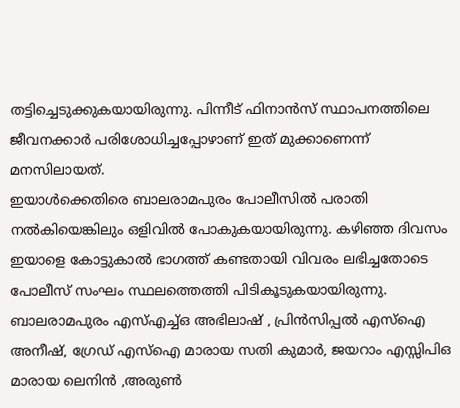തട്ടിച്ചെടുക്കുകയായിരുന്നു. പിന്നീട് ഫിനാൻസ് സ്ഥാപനത്തിലെ ജീവനക്കാർ പരിശോധിച്ചപ്പോഴാണ് ഇത് മുക്കാണെന്ന് മനസിലായത്.
ഇയാൾക്കെതിരെ ബാലരാമപുരം പോലീസിൽ പരാതി നൽകിയെങ്കിലും ഒളിവിൽ പോകുകയായിരുന്നു. കഴിഞ്ഞ ദിവസം ഇയാളെ കോട്ടുകാൽ ഭാഗത്ത് കണ്ടതായി വിവരം ലഭിച്ചതോടെ പോലീസ് സംഘം സ്ഥലത്തെത്തി പിടികൂടുകയായിരുന്നു.
ബാലരാമപുരം എസ്എച്ച്ഒ അഭിലാഷ് , പ്രിൻസിപ്പൽ എസ്ഐ അനീഷ്, ഗ്രേഡ് എസ്ഐ മാരായ സതി കുമാർ, ജയറാം എസ്സിപിഒ മാരായ ലെനിൻ ,അരുൺ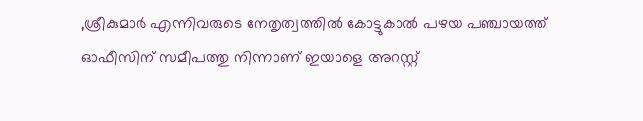,ശ്രീകുമാർ എന്നിവരുടെ നേതൃത്വത്തിൽ കോട്ടുകാൽ പഴയ പഞ്ചായത്ത് ഓഫീസിന് സമീപത്തു നിന്നാണ് ഇയാളെ അറസ്റ്റ്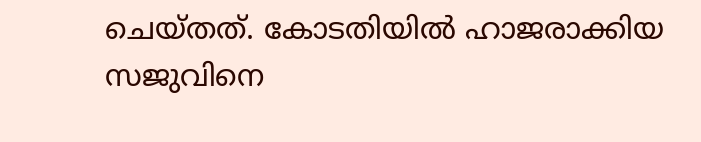ചെയ്തത്. കോടതിയിൽ ഹാജരാക്കിയ സജുവിനെ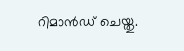റിമാൻഡ് ചെയ്തു.